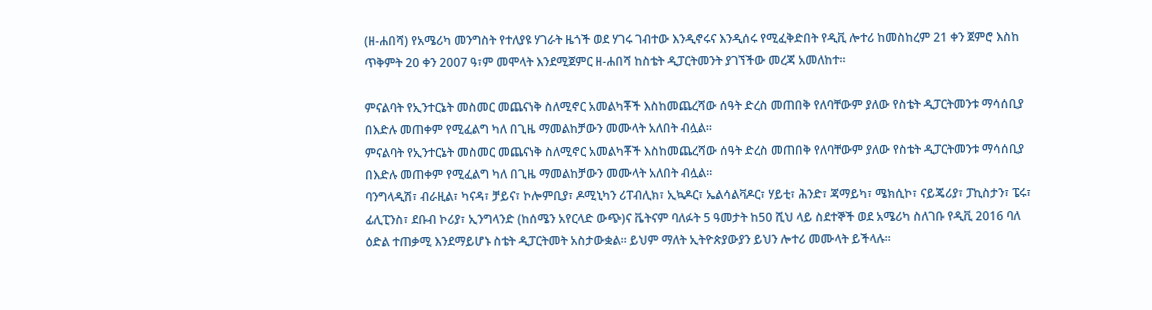(ዘ-ሐበሻ) የአሜሪካ መንግስት የተለያዩ ሃገራት ዜጎች ወደ ሃገሩ ገብተው እንዲኖሩና እንዲሰሩ የሚፈቅድበት የዲቪ ሎተሪ ከመስከረም 21 ቀን ጀምሮ እስከ ጥቅምት 20 ቀን 2007 ዓ፣ም መሞላት እንደሚጀምር ዘ-ሐበሻ ከስቴት ዲፓርትመንት ያገኘችው መረጃ አመለከተ።

ምናልባት የኢንተርኔት መስመር መጨናነቅ ስለሚኖር አመልካቾች እስከመጨረሻው ሰዓት ድረስ መጠበቅ የለባቸውም ያለው የስቴት ዲፓርትመንቱ ማሳሰቢያ በእድሉ መጠቀም የሚፈልግ ካለ በጊዜ ማመልከቻውን መሙላት አለበት ብሏል።
ምናልባት የኢንተርኔት መስመር መጨናነቅ ስለሚኖር አመልካቾች እስከመጨረሻው ሰዓት ድረስ መጠበቅ የለባቸውም ያለው የስቴት ዲፓርትመንቱ ማሳሰቢያ በእድሉ መጠቀም የሚፈልግ ካለ በጊዜ ማመልከቻውን መሙላት አለበት ብሏል።
ባንግላዲሽ፣ ብራዚል፣ ካናዳ፣ ቻይና፣ ኮሎምቢያ፣ ዶሚኒካን ሪፐብሊክ፣ ኢኳዶር፣ ኤልሳልቫዶር፣ ሃይቲ፣ ሕንድ፣ ጃማይካ፣ ሜክሲኮ፣ ናይጄሪያ፣ ፓኪስታን፣ ፔሩ፣ ፊሊፒንስ፣ ደቡብ ኮሪያ፣ ኢንግላንድ (ከሰሜን አየርላድ ውጭ)ና ቬትናም ባለፉት 5 ዓመታት ከ50 ሺህ ላይ ስደተኞች ወደ አሜሪካ ስለገቡ የዲቪ 2016 ባለ ዕድል ተጠቃሚ እንደማይሆኑ ስቴት ዲፓርትመት አስታውቋል። ይህም ማለት ኢትዮጵያውያን ይህን ሎተሪ መሙላት ይችላሉ።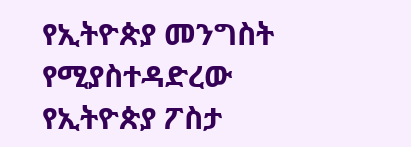የኢትዮጵያ መንግስት የሚያስተዳድረው የኢትዮጵያ ፖስታ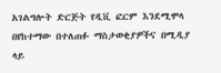አገልግሎት ድርጅት የዲቪ ፎርም እንደሚሞላ በየከተማው በተለጠፉ ማስታወቂያዎችና በሚዲያ ላይ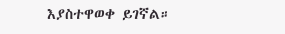እያስተዋወቀ ይገኛል።